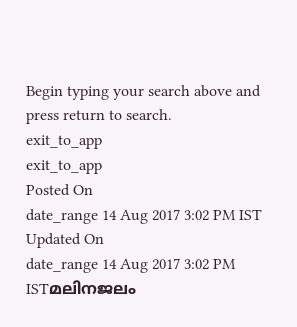Begin typing your search above and press return to search.
exit_to_app
exit_to_app
Posted On
date_range 14 Aug 2017 3:02 PM IST Updated On
date_range 14 Aug 2017 3:02 PM ISTമലിനജലം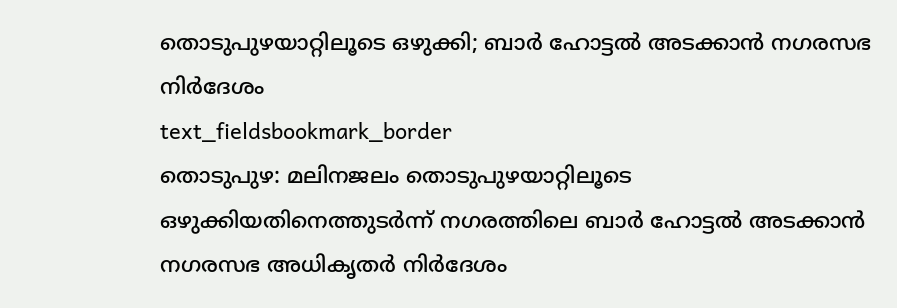തൊടുപുഴയാറ്റിലൂടെ ഒഴുക്കി; ബാർ ഹോട്ടൽ അടക്കാൻ നഗരസഭ നിർദേശം
text_fieldsbookmark_border
തൊടുപുഴ: മലിനജലം തൊടുപുഴയാറ്റിലൂടെ ഒഴുക്കിയതിനെത്തുടർന്ന് നഗരത്തിലെ ബാർ ഹോട്ടൽ അടക്കാൻ നഗരസഭ അധികൃതർ നിർദേശം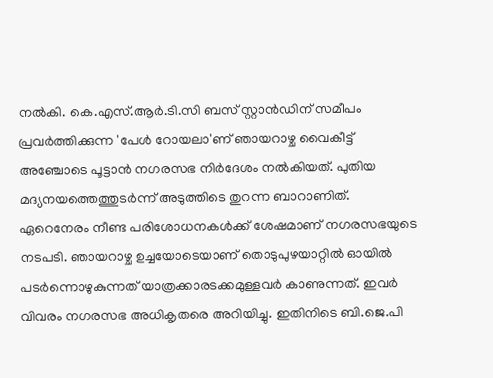നൽകി. കെ.എസ്.ആർ.ടി.സി ബസ് സ്റ്റാൻഡിന് സമീപം പ്രവർത്തിക്കുന്ന 'പേൾ റോയലാ'ണ് ഞായറാഴ്ച വൈകീട്ട് അഞ്ചോടെ പൂട്ടാൻ നഗരസഭ നിർദേശം നൽകിയത്. പുതിയ മദ്യനയത്തെത്തുടർന്ന് അടുത്തിടെ തുറന്ന ബാറാണിത്. ഏറെനേരം നീണ്ട പരിശോധനകൾക്ക് ശേഷമാണ് നഗരസഭയുടെ നടപടി. ഞായറാഴ്ച ഉച്ചയോടെയാണ് തൊടുപുഴയാറ്റിൽ ഓയിൽ പടർന്നൊഴുകുന്നത് യാത്രക്കാരടക്കമുള്ളവർ കാണുന്നത്. ഇവർ വിവരം നഗരസഭ അധികൃതരെ അറിയിച്ചു. ഇതിനിടെ ബി.ജെ.പി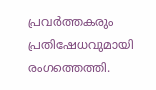പ്രവർത്തകരും പ്രതിഷേധവുമായി രംഗത്തെത്തി.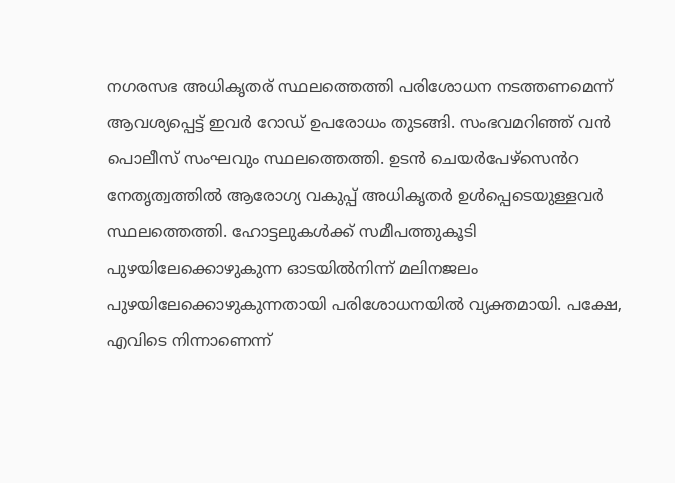നഗരസഭ അധികൃതര് സ്ഥലത്തെത്തി പരിശോധന നടത്തണമെന്ന് ആവശ്യപ്പെട്ട് ഇവർ റോഡ് ഉപരോധം തുടങ്ങി. സംഭവമറിഞ്ഞ് വൻ പൊലീസ് സംഘവും സ്ഥലത്തെത്തി. ഉടൻ ചെയർപേഴ്സെൻറ നേതൃത്വത്തിൽ ആരോഗ്യ വകുപ്പ് അധികൃതർ ഉൾപ്പെടെയുള്ളവർ സ്ഥലത്തെത്തി. ഹോട്ടലുകൾക്ക് സമീപത്തുകൂടി പുഴയിലേക്കൊഴുകുന്ന ഓടയിൽനിന്ന് മലിനജലം പുഴയിലേക്കൊഴുകുന്നതായി പരിശോധനയിൽ വ്യക്തമായി. പക്ഷേ, എവിടെ നിന്നാണെന്ന്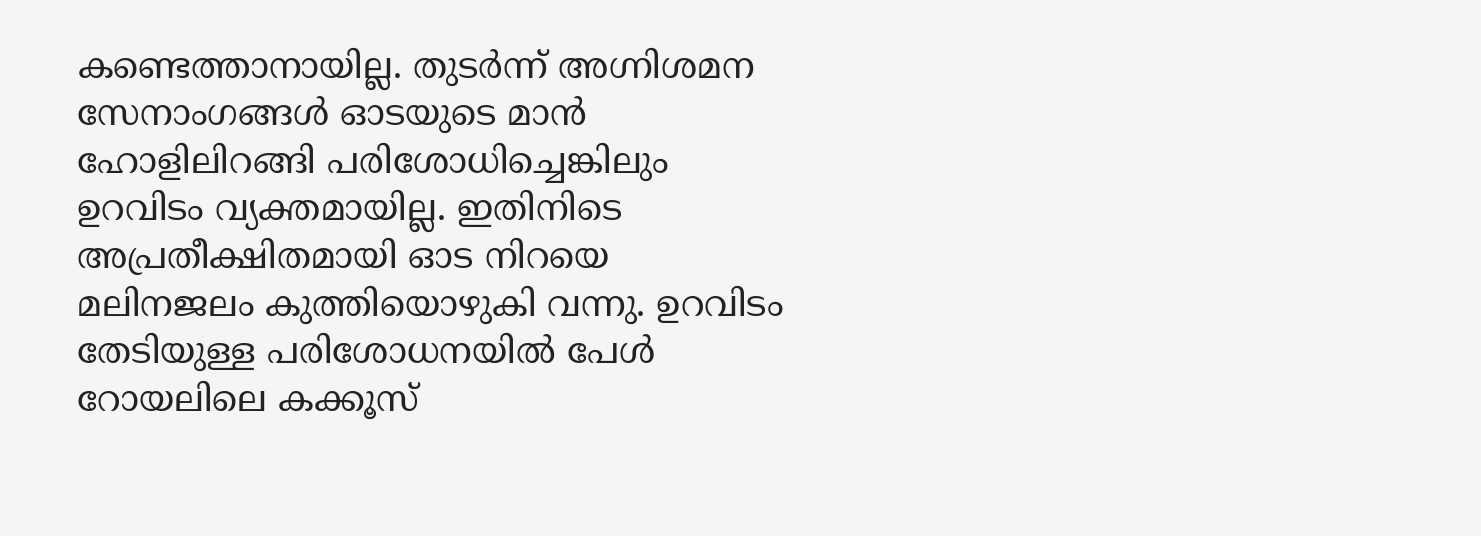കണ്ടെത്താനായില്ല. തുടർന്ന് അഗ്നിശമന സേനാംഗങ്ങൾ ഓടയുടെ മാൻ ഹോളിലിറങ്ങി പരിശോധിച്ചെങ്കിലും ഉറവിടം വ്യക്തമായില്ല. ഇതിനിടെ അപ്രതീക്ഷിതമായി ഓട നിറയെ മലിനജലം കുത്തിയൊഴുകി വന്നു. ഉറവിടം തേടിയുള്ള പരിശോധനയിൽ പേൾ റോയലിലെ കക്കൂസ്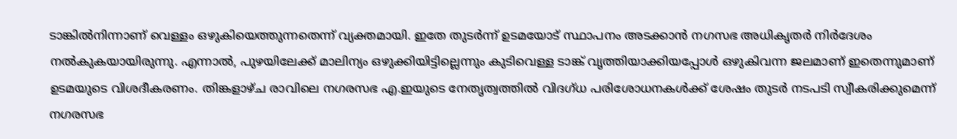ടാങ്കിൽനിന്നാണ് വെള്ളം ഒഴുകിയെത്തുന്നതെന്ന് വ്യക്തമായി. ഇതേ തുടർന്ന് ഉടമയോട് സ്ഥാപനം അടക്കാൻ നഗസഭ അധികൃതർ നിർദേശം നൽകുകയായിരുന്നു. എന്നാൽ, പുഴയിലേക്ക് മാലിന്യം ഒഴുക്കിയിട്ടില്ലെന്നും കുടിവെള്ള ടാങ്ക് വൃത്തിയാക്കിയപ്പോൾ ഒഴുകിവന്ന ജലമാണ് ഇതെന്നുമാണ് ഉടമയുടെ വിശദീകരണം. തിങ്കളാഴ്ച രാവിലെ നഗരസഭ എ.ഇയുടെ നേതൃത്വത്തിൽ വിദഗ്ധ പരിശോധനകൾക്ക് ശേഷം തുടർ നടപടി സ്വീകരിക്കുമെന്ന് നഗരസഭ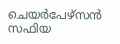ചെയർപേഴ്സൻ സഫിയ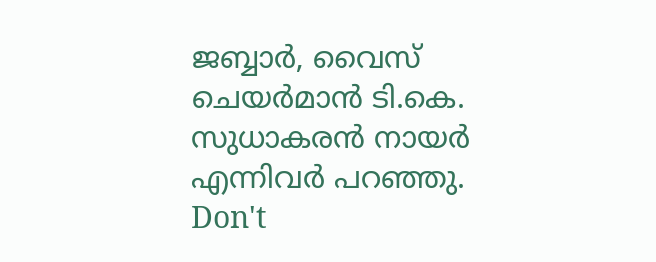ജബ്ബാർ, വൈസ് ചെയർമാൻ ടി.കെ. സുധാകരൻ നായർ എന്നിവർ പറഞ്ഞു.
Don't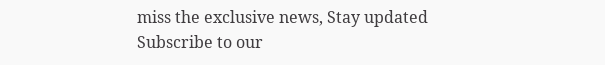miss the exclusive news, Stay updated
Subscribe to our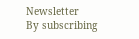Newsletter
By subscribing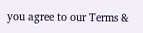you agree to our Terms &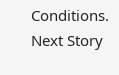Conditions.
Next Story